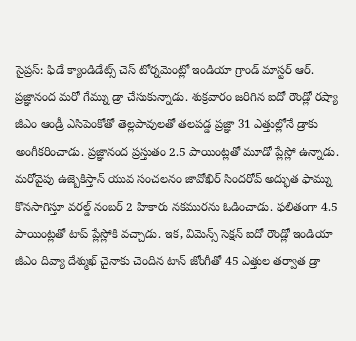సైప్రస్: ఫిడే క్యాండిడేట్స్ చెస్ టోర్నమెంట్లో ఇండియా గ్రాండ్ మాస్టర్ ఆర్. ప్రజ్ఞానంద మరో గేమ్ను డ్రా చేసుకున్నాడు. శుక్రవారం జరిగిన ఐదో రౌండ్లో రష్యా జీఎం ఆండ్రీ ఎసిపెంకోతో తెల్లపావులతో తలపడ్డ ప్రజ్ఞా 31 ఎత్తుల్లోనే డ్రాకు అంగీకరించాడు. ప్రజ్ఞానంద ప్రస్తుతం 2.5 పాయింట్లతో మూడో ప్లేస్లో ఉన్నాడు.
మరోవైపు ఉజ్బెకిస్తాన్ యువ సంచలనం జావోఖిర్ సిందరోవ్ అద్భుత ఫామ్ను కొనసాగిస్తూ వరల్డ్ నంబర్ 2 హికారు నకమురను ఓడించాడు. ఫలితంగా 4.5 పాయింట్లతో టాప్ ప్లేస్లోకి వచ్చాడు. ఇక, విమెన్స్ సెక్షన్ ఐదో రౌండ్లో ఇండియా జీఎం దివ్యా దేశ్ముఖ్ చైనాకు చెందిన టాన్ జోంగీతో 45 ఎత్తుల తర్వాత డ్రా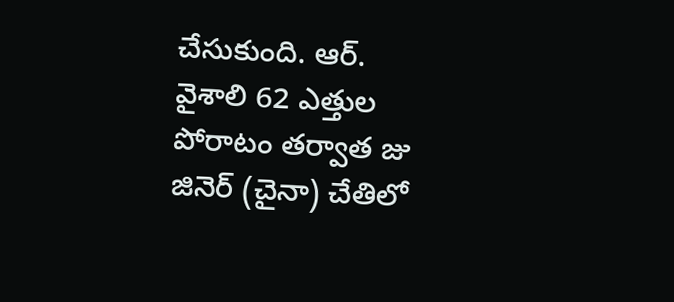చేసుకుంది. ఆర్. వైశాలి 62 ఎత్తుల పోరాటం తర్వాత జు జినెర్ (చైనా) చేతిలో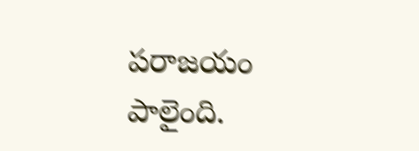పరాజయం పాలైంది.